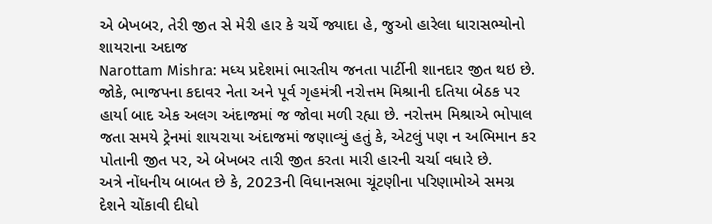એ બેખબર, તેરી જીત સે મેરી હાર કે ચર્ચે જ્યાદા હે, જુઓ હારેલા ધારાસભ્યોનો શાયરાના અદાજ
Narottam Mishra: મધ્ય પ્રદેશમાં ભારતીય જનતા પાર્ટીની શાનદાર જીત થઇ છે. જોકે, ભાજપના કદાવર નેતા અને પૂર્વ ગૃહમંત્રી નરોત્તમ મિશ્રાની દતિયા બેઠક પર હાર્યા બાદ એક અલગ અંદાજમાં જ જોવા મળી રહ્યા છે. નરોત્તમ મિશ્રાએ ભોપાલ જતા સમયે ટ્રેનમાં શાયરાયા અંદાજમાં જણાવ્યું હતું કે, એટલું પણ ન અભિમાન કર પોતાની જીત પર, એ બેખબર તારી જીત કરતા મારી હારની ચર્ચા વધારે છે.
અત્રે નોંધનીય બાબત છે કે, 2023ની વિધાનસભા ચૂંટણીના પરિણામોએ સમગ્ર દેશને ચોંકાવી દીધો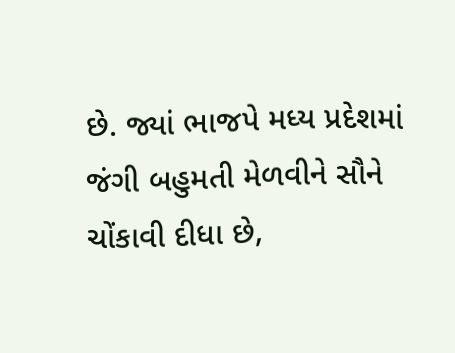છે. જ્યાં ભાજપે મધ્ય પ્રદેશમાં જંગી બહુમતી મેળવીને સૌને ચોંકાવી દીધા છે,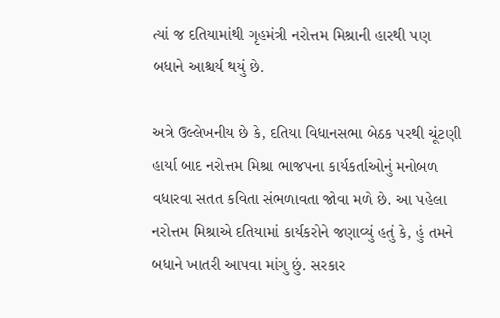ત્યાં જ દતિયામાંથી ગૃહમંત્રી નરોત્તમ મિશ્રાની હારથી પણ બધાને આશ્ચર્ય થયું છે.

અત્રે ઉલ્લેખનીય છે કે, દતિયા વિધાનસભા બેઠક પરથી ચૂંટણી હાર્યા બાદ નરોત્તમ મિશ્રા ભાજપના કાર્યકર્તાઓનું મનોબળ વધારવા સતત કવિતા સંભળાવતા જોવા મળે છે. આ પહેલા નરોત્તમ મિશ્રાએ દતિયામાં કાર્યકરોને જણાવ્યું હતું કે, હું તમને બધાને ખાતરી આપવા માંગુ છું. સરકાર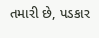તમારી છે, પડકાર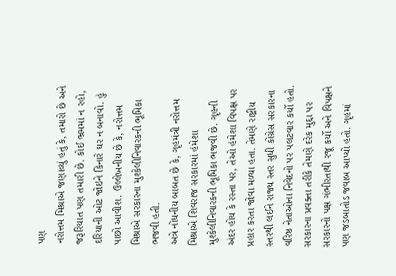પણ
નરોત્તમ મિશ્રાએ જણાવ્યું હતું કે, તમારો છે અને જરૂરિયાત પણ તમારી છે. કોઈ ભ્રમમાં ન રહો, દરિયાની ઓટ જોઇને કિનારે ઘર ન બનાવો. હું પાછો આવીશ. ઉલ્લેખનીય છે કે, નરોત્તમ મિશ્રાએ સરકારના મુશ્કેલીનિવારકની ભૂમિકા ભજવી હતી.
અત્રે નોંધનીય બાબત છે કે, ગૃહમંત્રી નરોત્તમ મિશ્રાએ શિવરાજ સરકારમાં હંમેશા મુશ્કેલીનિવારકની ભૂમિકા ભજવી છે. ગૃહની અંદર હોય કે રસ્તા પર, તેઓ હંમેશા વિપક્ષ પર પ્રહાર કરતા જોવા મળ્યા હતા. તેમણે રાષ્ટ્રીય સ્તરથી લઈને રાજ્ય સ્તર સુધી કોંગ્રેસ સરકારના વરિષ્ઠ નેતાઓના નિવેદનો પર પલટવાર કર્યો હતો.
સરકારના પ્રવક્તા તરીકે તેમણે દરેક મુદ્દા પર સરકારનો પક્ષ ગંભીરતાથી રજૂ કર્યો અને વિપક્ષને પણ જડબાતોડ જવાબ આપ્યો હતો. ગૃહમાં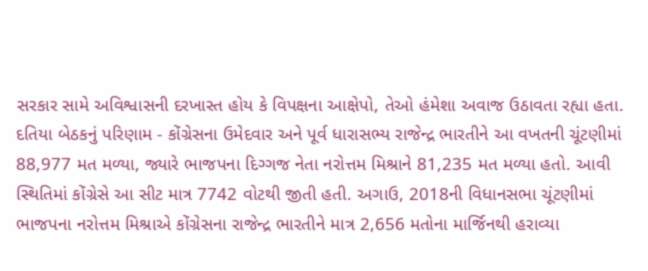સરકાર સામે અવિશ્વાસની દરખાસ્ત હોય કે વિપક્ષના આક્ષેપો, તેઓ હંમેશા અવાજ ઉઠાવતા રહ્યા હતા.
દતિયા બેઠકનું પરિણામ - કોંગ્રેસના ઉમેદવાર અને પૂર્વ ધારાસભ્ય રાજેન્દ્ર ભારતીને આ વખતની ચૂંટણીમાં 88,977 મત મળ્યા, જ્યારે ભાજપના દિગ્ગજ નેતા નરોત્તમ મિશ્રાને 81,235 મત મળ્યા હતો. આવી સ્થિતિમાં કોંગ્રેસે આ સીટ માત્ર 7742 વોટથી જીતી હતી. અગાઉ, 2018ની વિધાનસભા ચૂંટણીમાં ભાજપના નરોત્તમ મિશ્રાએ કોંગ્રેસના રાજેન્દ્ર ભારતીને માત્ર 2,656 મતોના માર્જિનથી હરાવ્યા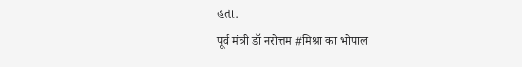હતા.
पूर्व मंत्री डॉ नरोत्तम #मिश्रा का भोपाल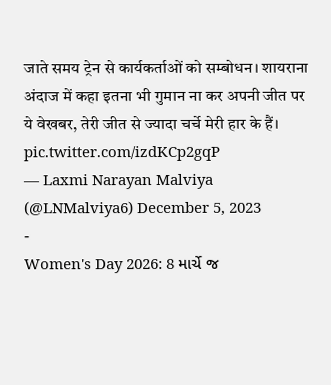जाते समय ट्रेन से कार्यकर्ताओं को सम्बोधन। शायराना अंदाज में कहा इतना भी गुमान ना कर अपनी जीत पर ये वेखबर, तेरी जीत से ज्यादा चर्चे मेरी हार के हैं। pic.twitter.com/izdKCp2gqP
— Laxmi Narayan Malviya (@LNMalviya6) December 5, 2023
-
Women's Day 2026: 8 માર્ચે જ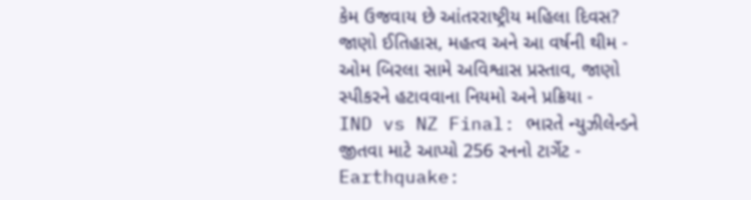કેમ ઉજવાય છે આંતરરાષ્ટ્રીય મહિલા દિવસ? જાણો ઈતિહાસ, મહત્વ અને આ વર્ષની થીમ -
ઓમ બિરલા સામે અવિશ્વાસ પ્રસ્તાવ, જાણો સ્પીકરને હટાવવાના નિયમો અને પ્રક્રિયા -
IND vs NZ Final: ભારતે ન્યુઝીલેન્ડને જીતવા માટે આપ્યો 256 રનનો ટાર્ગેટ -
Earthquake: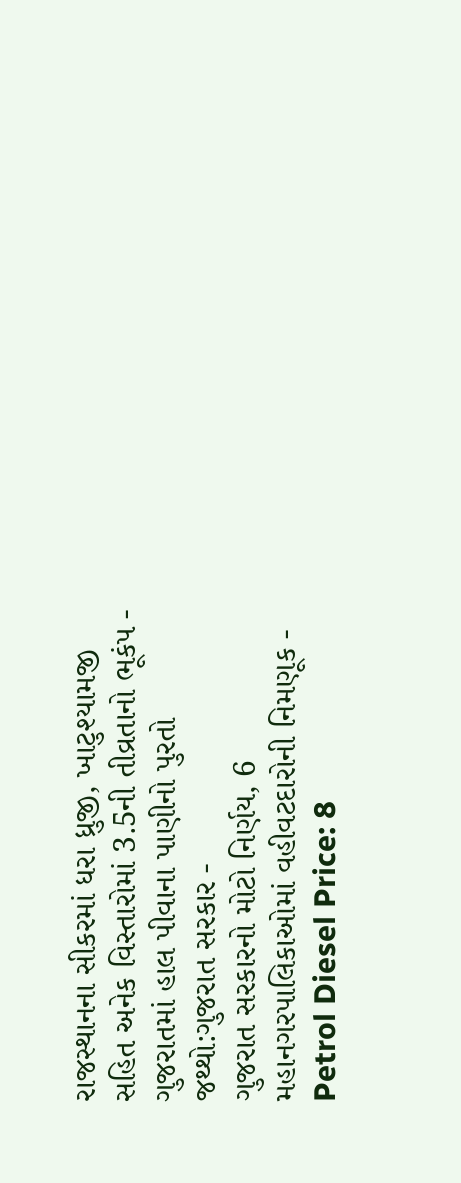રાજસ્થાનના સીકરમાં ધરા ધ્રુજી, ખાટુશ્યામજી સહિત અનેક વિસ્તારોમાં 3.5ની તીવ્રતાનો ભૂકંપ -
ગુજરાતમાં હાલ પીવાના પાણીનો પુરતો જથ્થો:ગુજરાત સરકાર -
ગુજરાત સરકારનો મોટો નિર્ણય, 6 મહાનગરપાલિકાઓમાં વહીવટદારોની નિમણૂક -
Petrol Diesel Price: 8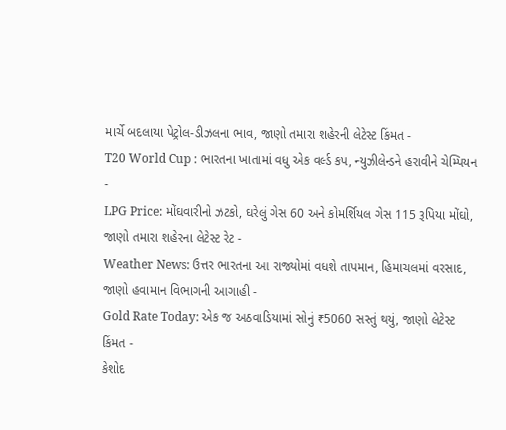માર્ચે બદલાયા પેટ્રોલ-ડીઝલના ભાવ, જાણો તમારા શહેરની લેટેસ્ટ કિંમત -
T20 World Cup : ભારતના ખાતામાં વધુ એક વર્લ્ડ કપ, ન્યુઝીલેન્ડને હરાવીને ચેમ્પિયન -
LPG Price: મોંઘવારીનો ઝટકો, ઘરેલું ગેસ 60 અને કોમર્શિયલ ગેસ 115 રૂપિયા મોંઘો, જાણો તમારા શહેરના લેટેસ્ટ રેટ -
Weather News: ઉત્તર ભારતના આ રાજ્યોમાં વધશે તાપમાન, હિમાચલમાં વરસાદ, જાણો હવામાન વિભાગની આગાહી -
Gold Rate Today: એક જ અઠવાડિયામાં સોનું ₹5060 સસ્તું થયું, જાણો લેટેસ્ટ કિંમત -
કેશોદ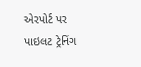એરપોર્ટ પર પાઇલટ ટ્રેનિંગ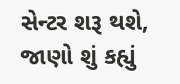સેન્ટર શરૂ થશે, જાણો શું કહ્યું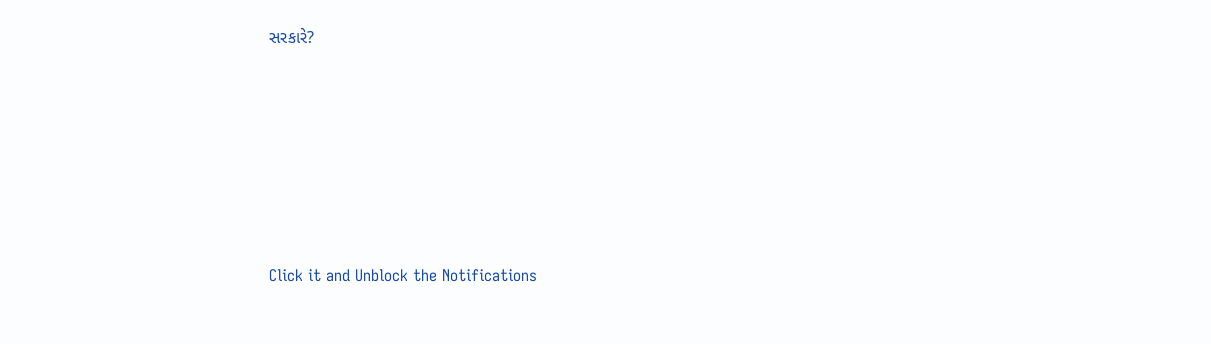સરકારે?









Click it and Unblock the Notifications